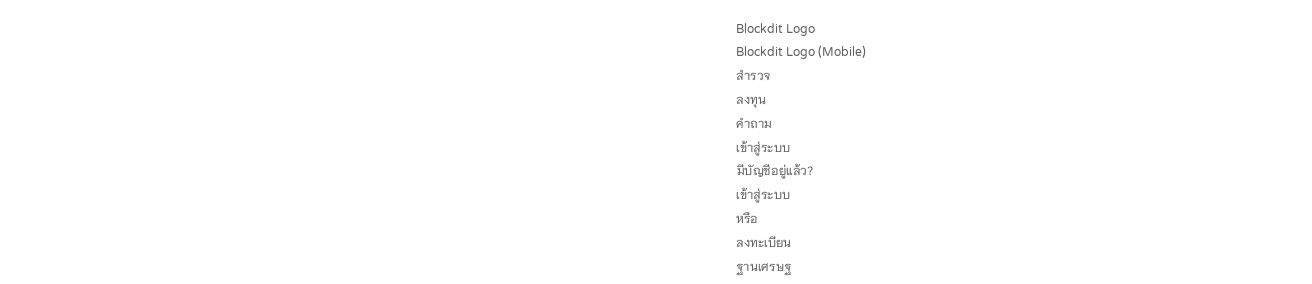Blockdit Logo
Blockdit Logo (Mobile)
สำรวจ
ลงทุน
คำถาม
เข้าสู่ระบบ
มีบัญชีอยู่แล้ว?
เข้าสู่ระบบ
หรือ
ลงทะเบียน
ฐานเศรษฐ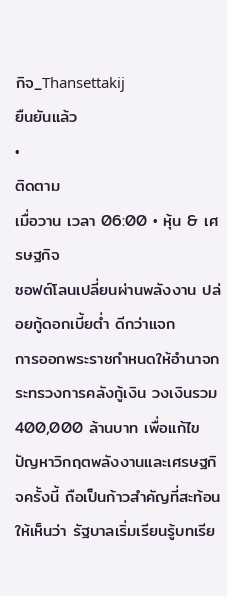กิจ_Thansettakij
ยืนยันแล้ว
•
ติดตาม
เมื่อวาน เวลา 06:00 • หุ้น & เศรษฐกิจ
ซอฟต์โลนเปลี่ยนผ่านพลังงาน ปล่อยกู้ดอกเบี้ยต่ำ ดีกว่าแจก
การออกพระราชกำหนดให้อำนาจกระทรวงการคลังกู้เงิน วงเงินรวม 400,000 ล้านบาท เพื่อแก้ไขปัญหาวิกฤตพลังงานและเศรษฐกิจครั้งนี้ ถือเป็นก้าวสำคัญที่สะท้อนให้เห็นว่า รัฐบาลเริ่มเรียนรู้บทเรีย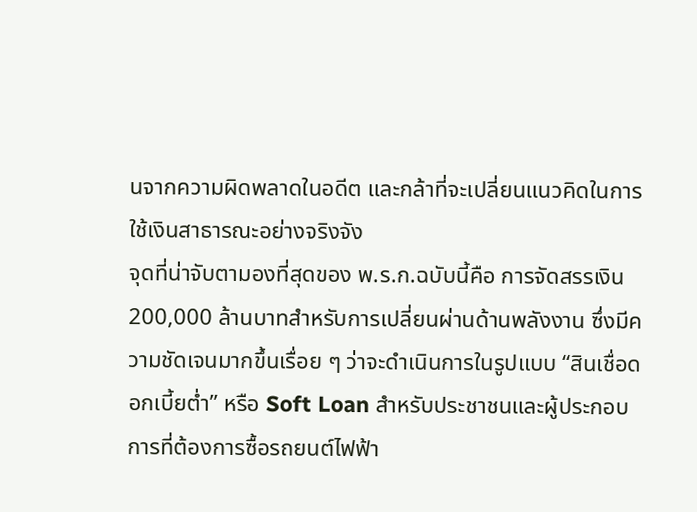นจากความผิดพลาดในอดีต และกล้าที่จะเปลี่ยนแนวคิดในการใช้เงินสาธารณะอย่างจริงจัง
จุดที่น่าจับตามองที่สุดของ พ.ร.ก.ฉบับนี้คือ การจัดสรรเงิน 200,000 ล้านบาทสำหรับการเปลี่ยนผ่านด้านพลังงาน ซึ่งมีความชัดเจนมากขึ้นเรื่อย ๆ ว่าจะดำเนินการในรูปแบบ “สินเชื่อดอกเบี้ยตํ่า” หรือ Soft Loan สำหรับประชาชนและผู้ประกอบการที่ต้องการซื้อรถยนต์ไฟฟ้า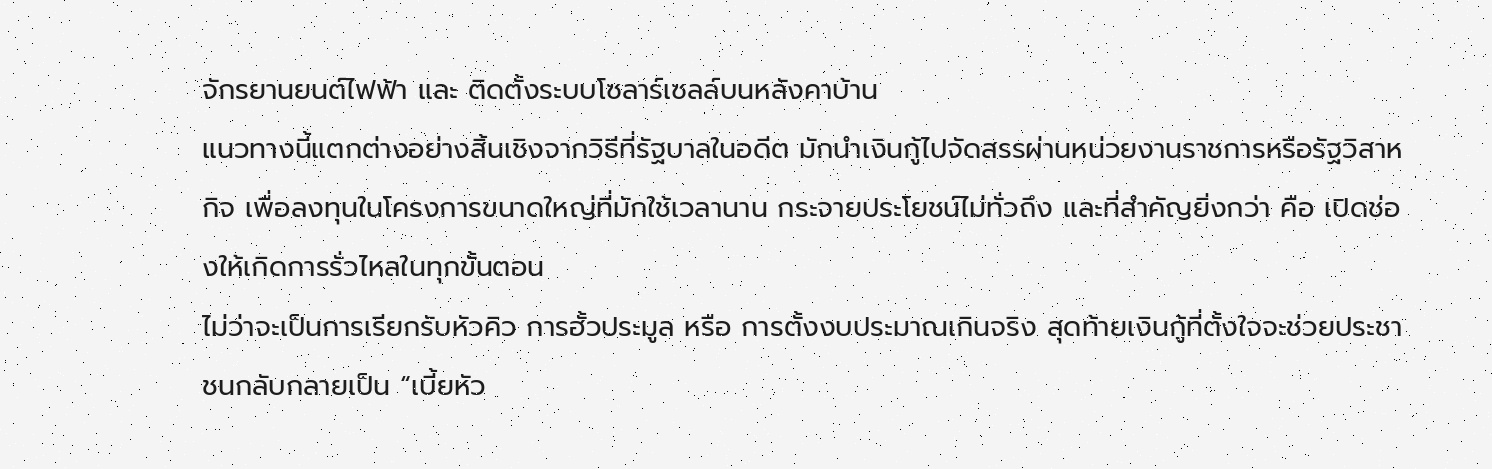จักรยานยนต์ไฟฟ้า และ ติดตั้งระบบโซลาร์เซลล์บนหลังคาบ้าน
แนวทางนี้แตกต่างอย่างสิ้นเชิงจากวิธีที่รัฐบาลในอดีต มักนำเงินกู้ไปจัดสรรผ่านหน่วยงานราชการหรือรัฐวิสาหกิจ เพื่อลงทุนในโครงการขนาดใหญ่ที่มักใช้เวลานาน กระจายประโยชน์ไม่ทั่วถึง และที่สำคัญยิ่งกว่า คือ เปิดช่องให้เกิดการรั่วไหลในทุกขั้นตอน
ไม่ว่าจะเป็นการเรียกรับหัวคิว การฮั้วประมูล หรือ การตั้งงบประมาณเกินจริง สุดท้ายเงินกู้ที่ตั้งใจจะช่วยประชาชนกลับกลายเป็น “เบี้ยหัว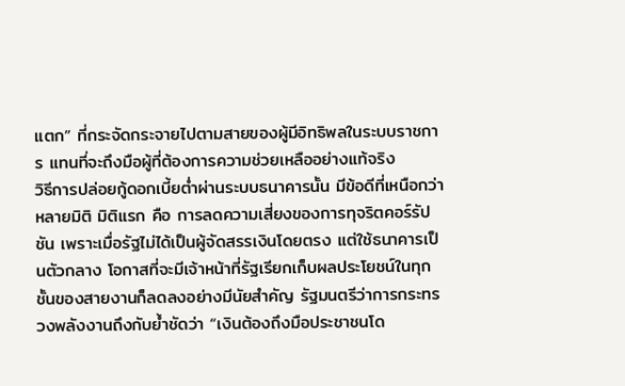แตก” ที่กระจัดกระจายไปตามสายของผู้มีอิทธิพลในระบบราชการ แทนที่จะถึงมือผู้ที่ต้องการความช่วยเหลืออย่างแท้จริง
วิธีการปล่อยกู้ดอกเบี้ยตํ่าผ่านระบบธนาคารนั้น มีข้อดีที่เหนือกว่าหลายมิติ มิติแรก คือ การลดความเสี่ยงของการทุจริตคอร์รัปชัน เพราะเมื่อรัฐไม่ได้เป็นผู้จัดสรรเงินโดยตรง แต่ใช้ธนาคารเป็นตัวกลาง โอกาสที่จะมีเจ้าหน้าที่รัฐเรียกเก็บผลประโยชน์ในทุกชั้นของสายงานก็ลดลงอย่างมีนัยสำคัญ รัฐมนตรีว่าการกระทรวงพลังงานถึงกับยํ้าชัดว่า “เงินต้องถึงมือประชาชนโด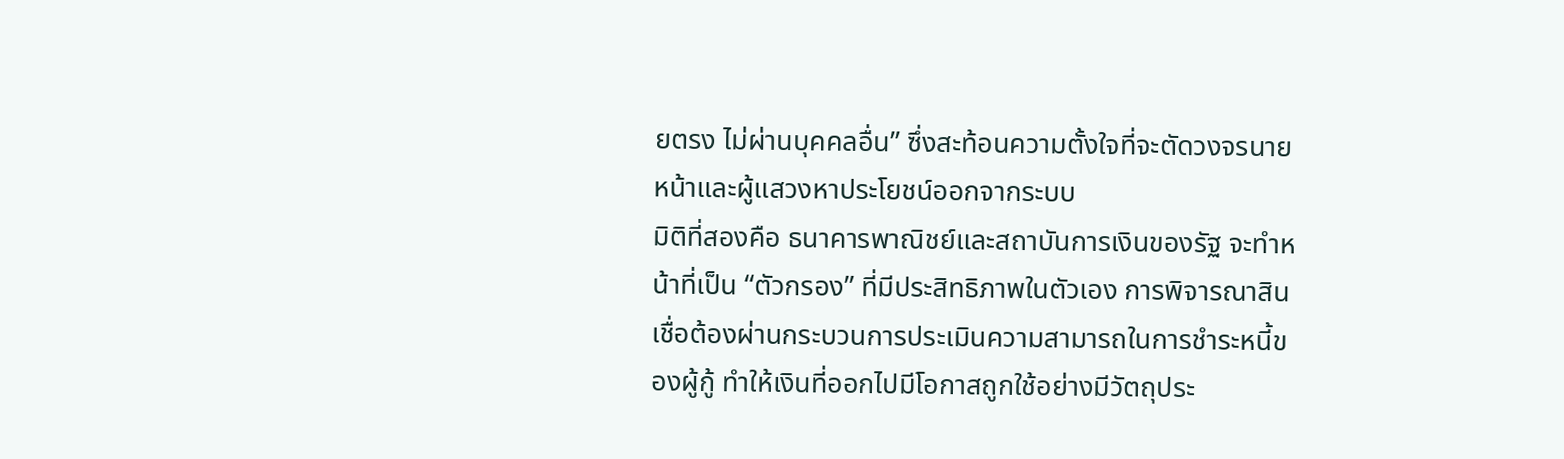ยตรง ไม่ผ่านบุคคลอื่น” ซึ่งสะท้อนความตั้งใจที่จะตัดวงจรนายหน้าและผู้แสวงหาประโยชน์ออกจากระบบ
มิติที่สองคือ ธนาคารพาณิชย์และสถาบันการเงินของรัฐ จะทำหน้าที่เป็น “ตัวกรอง” ที่มีประสิทธิภาพในตัวเอง การพิจารณาสินเชื่อต้องผ่านกระบวนการประเมินความสามารถในการชำระหนี้ของผู้กู้ ทำให้เงินที่ออกไปมีโอกาสถูกใช้อย่างมีวัตถุประ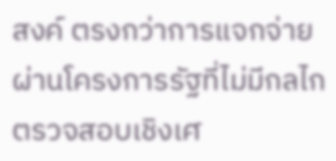สงค์ ตรงกว่าการแจกจ่ายผ่านโครงการรัฐที่ไม่มีกลไกตรวจสอบเชิงเศ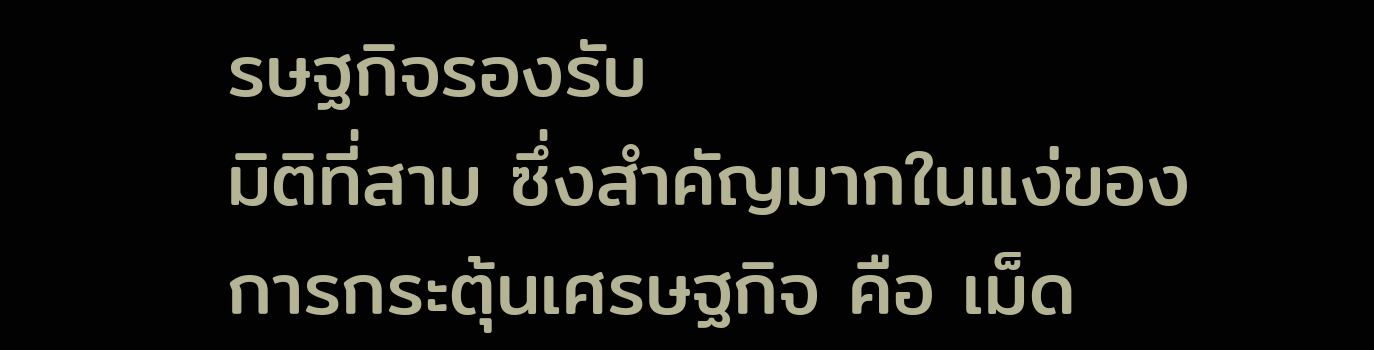รษฐกิจรองรับ
มิติที่สาม ซึ่งสำคัญมากในแง่ของการกระตุ้นเศรษฐกิจ คือ เม็ด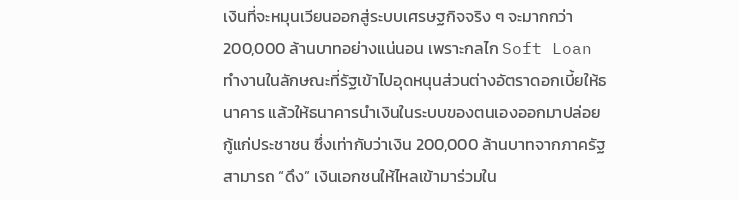เงินที่จะหมุนเวียนออกสู่ระบบเศรษฐกิจจริง ๆ จะมากกว่า 200,000 ล้านบาทอย่างแน่นอน เพราะกลไก Soft Loan ทำงานในลักษณะที่รัฐเข้าไปอุดหนุนส่วนต่างอัตราดอกเบี้ยให้ธนาคาร แล้วให้ธนาคารนำเงินในระบบของตนเองออกมาปล่อยกู้แก่ประชาชน ซึ่งเท่ากับว่าเงิน 200,000 ล้านบาทจากภาครัฐสามารถ “ดึง” เงินเอกชนให้ไหลเข้ามาร่วมใน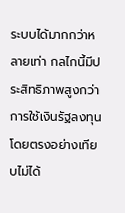ระบบได้มากกว่าหลายเท่า กลไกนี้มีประสิทธิภาพสูงกว่าการใช้เงินรัฐลงทุนโดยตรงอย่างเทียบไม่ได้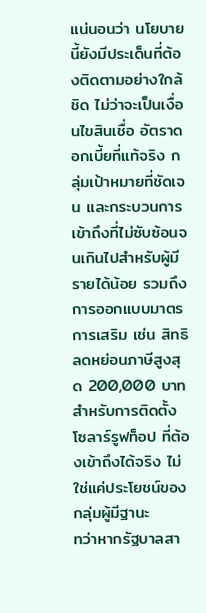แน่นอนว่า นโยบายนี้ยังมีประเด็นที่ต้องติดตามอย่างใกล้ชิด ไม่ว่าจะเป็นเงื่อนไขสินเชื่อ อัตราดอกเบี้ยที่แท้จริง กลุ่มเป้าหมายที่ชัดเจน และกระบวนการเข้าถึงที่ไม่ซับซ้อนจนเกินไปสำหรับผู้มีรายได้น้อย รวมถึงการออกแบบมาตรการเสริม เช่น สิทธิลดหย่อนภาษีสูงสุด 200,000 บาท สำหรับการติดตั้งโซลาร์รูฟท็อป ที่ต้องเข้าถึงได้จริง ไม่ใช่แค่ประโยชน์ของกลุ่มผู้มีฐานะ
ทว่าหากรัฐบาลสา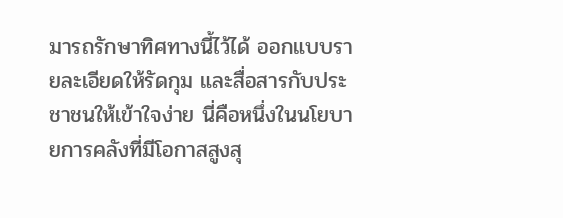มารถรักษาทิศทางนี้ไว้ได้ ออกแบบรายละเอียดให้รัดกุม และสื่อสารกับประชาชนให้เข้าใจง่าย นี่คือหนึ่งในนโยบายการคลังที่มีโอกาสสูงสุ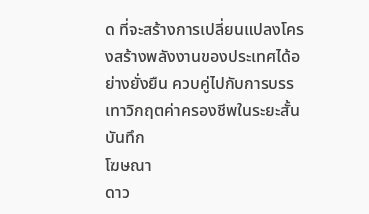ด ที่จะสร้างการเปลี่ยนแปลงโครงสร้างพลังงานของประเทศได้อย่างยั่งยืน ควบคู่ไปกับการบรรเทาวิกฤตค่าครองชีพในระยะสั้น
บันทึก
โฆษณา
ดาว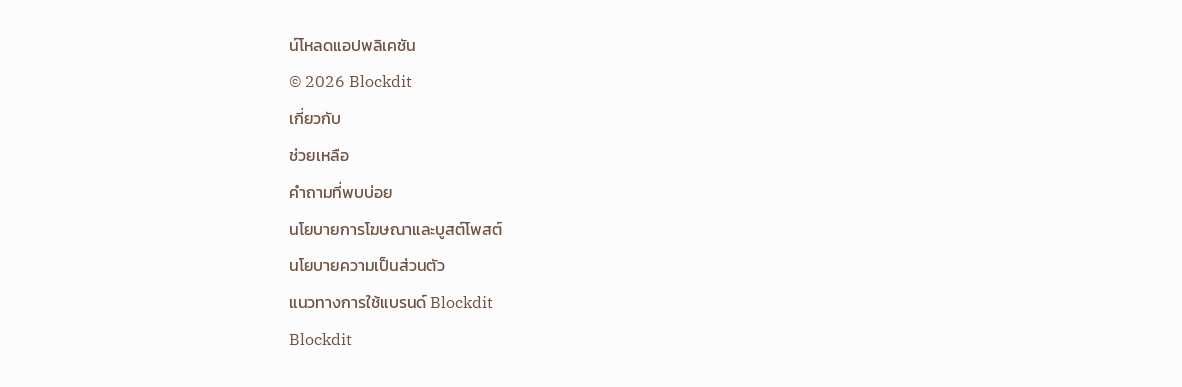น์โหลดแอปพลิเคชัน
© 2026 Blockdit
เกี่ยวกับ
ช่วยเหลือ
คำถามที่พบบ่อย
นโยบายการโฆษณาและบูสต์โพสต์
นโยบายความเป็นส่วนตัว
แนวทางการใช้แบรนด์ Blockdit
Blockdit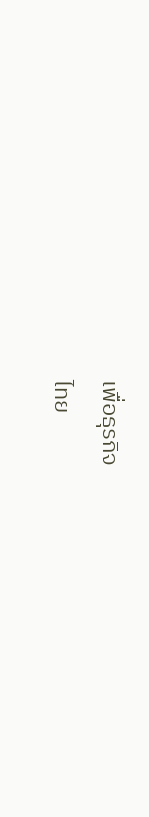เพื่อธุรกิจ
ไทย